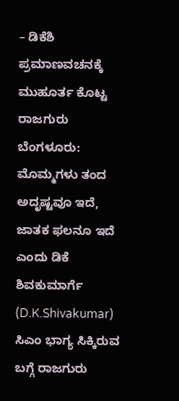– ಡಿಕೆಶಿ ಪ್ರಮಾಣವಚನಕ್ಕೆ ಮುಹೂರ್ತ ಕೊಟ್ಟ ರಾಜಗುರು
ಬೆಂಗಳೂರು: ಮೊಮ್ಮಗಳು ತಂದ ಅದೃಷ್ಟವೂ ಇದೆ, ಜಾತಕ ಫಲನೂ ಇದೆ ಎಂದು ಡಿಕೆ ಶಿವಕುಮಾರ್ಗೆ (D.K.Shivakumar) ಸಿಎಂ ಭಾಗ್ಯ ಸಿಕ್ಕಿರುವ ಬಗ್ಗೆ ರಾಜಗುರು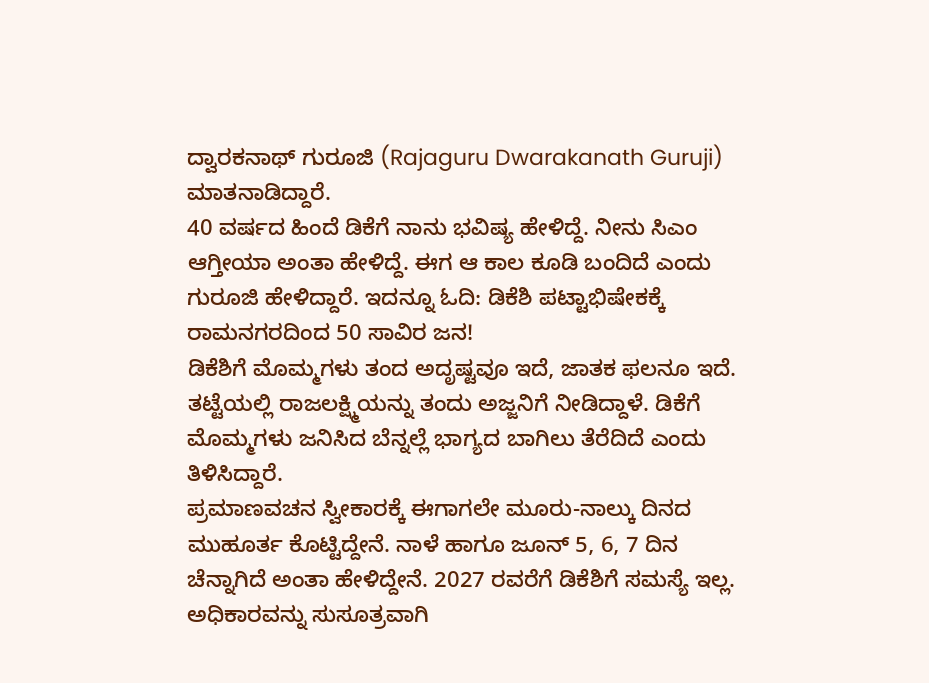ದ್ವಾರಕನಾಥ್ ಗುರೂಜಿ (Rajaguru Dwarakanath Guruji) ಮಾತನಾಡಿದ್ದಾರೆ.
40 ವರ್ಷದ ಹಿಂದೆ ಡಿಕೆಗೆ ನಾನು ಭವಿಷ್ಯ ಹೇಳಿದ್ದೆ. ನೀನು ಸಿಎಂ ಆಗ್ತೀಯಾ ಅಂತಾ ಹೇಳಿದ್ದೆ. ಈಗ ಆ ಕಾಲ ಕೂಡಿ ಬಂದಿದೆ ಎಂದು ಗುರೂಜಿ ಹೇಳಿದ್ದಾರೆ. ಇದನ್ನೂ ಓದಿ: ಡಿಕೆಶಿ ಪಟ್ಟಾಭಿಷೇಕಕ್ಕೆ ರಾಮನಗರದಿಂದ 50 ಸಾವಿರ ಜನ!
ಡಿಕೆಶಿಗೆ ಮೊಮ್ಮಗಳು ತಂದ ಅದೃಷ್ಟವೂ ಇದೆ, ಜಾತಕ ಫಲನೂ ಇದೆ. ತಟ್ಟೆಯಲ್ಲಿ ರಾಜಲಕ್ಷ್ಮಿಯನ್ನು ತಂದು ಅಜ್ಜನಿಗೆ ನೀಡಿದ್ದಾಳೆ. ಡಿಕೆಗೆ ಮೊಮ್ಮಗಳು ಜನಿಸಿದ ಬೆನ್ನಲ್ಲೆ ಭಾಗ್ಯದ ಬಾಗಿಲು ತೆರೆದಿದೆ ಎಂದು ತಿಳಿಸಿದ್ದಾರೆ.
ಪ್ರಮಾಣವಚನ ಸ್ವೀಕಾರಕ್ಕೆ ಈಗಾಗಲೇ ಮೂರು-ನಾಲ್ಕು ದಿನದ ಮುಹೂರ್ತ ಕೊಟ್ಟಿದ್ದೇನೆ. ನಾಳೆ ಹಾಗೂ ಜೂನ್ 5, 6, 7 ದಿನ ಚೆನ್ನಾಗಿದೆ ಅಂತಾ ಹೇಳಿದ್ದೇನೆ. 2027 ರವರೆಗೆ ಡಿಕೆಶಿಗೆ ಸಮಸ್ಯೆ ಇಲ್ಲ. ಅಧಿಕಾರವನ್ನು ಸುಸೂತ್ರವಾಗಿ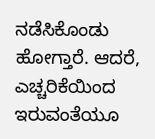ನಡೆಸಿಕೊಂಡು ಹೋಗ್ತಾರೆ. ಆದರೆ, ಎಚ್ಚರಿಕೆಯಿಂದ ಇರುವಂತೆಯೂ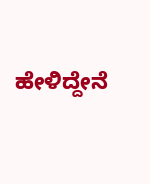ಹೇಳಿದ್ದೇನೆ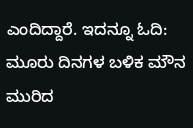ಎಂದಿದ್ದಾರೆ. ಇದನ್ನೂ ಓದಿ: ಮೂರು ದಿನಗಳ ಬಳಿಕ ಮೌನ ಮುರಿದ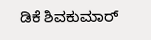ಡಿಕೆ ಶಿವಕುಮಾರ್